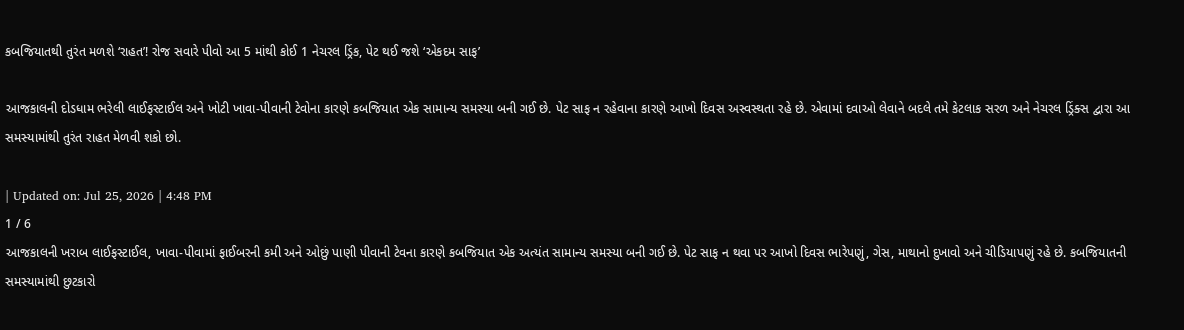કબજિયાતથી તુરંત મળશે ‘રાહત’! રોજ સવારે પીવો આ 5 માંથી કોઈ 1 નેચરલ ડ્રિંક, પેટ થઈ જશે ‘એકદમ સાફ’

આજકાલની દોડધામ ભરેલી લાઈફસ્ટાઈલ અને ખોટી ખાવા-પીવાની ટેવોના કારણે કબજિયાત એક સામાન્ય સમસ્યા બની ગઈ છે. પેટ સાફ ન રહેવાના કારણે આખો દિવસ અસ્વસ્થતા રહે છે. એવામાં દવાઓ લેવાને બદલે તમે કેટલાક સરળ અને નેચરલ ડ્રિંક્સ દ્વારા આ સમસ્યામાંથી તુરંત રાહત મેળવી શકો છો.

| Updated on: Jul 25, 2026 | 4:48 PM
1 / 6
આજકાલની ખરાબ લાઈફસ્ટાઈલ, ખાવા-પીવામાં ફાઈબરની કમી અને ઓછું પાણી પીવાની ટેવના કારણે કબજિયાત એક અત્યંત સામાન્ય સમસ્યા બની ગઈ છે. પેટ સાફ ન થવા પર આખો દિવસ ભારેપણું, ગેસ, માથાનો દુખાવો અને ચીડિયાપણું રહે છે. કબજિયાતની સમસ્યામાંથી છુટકારો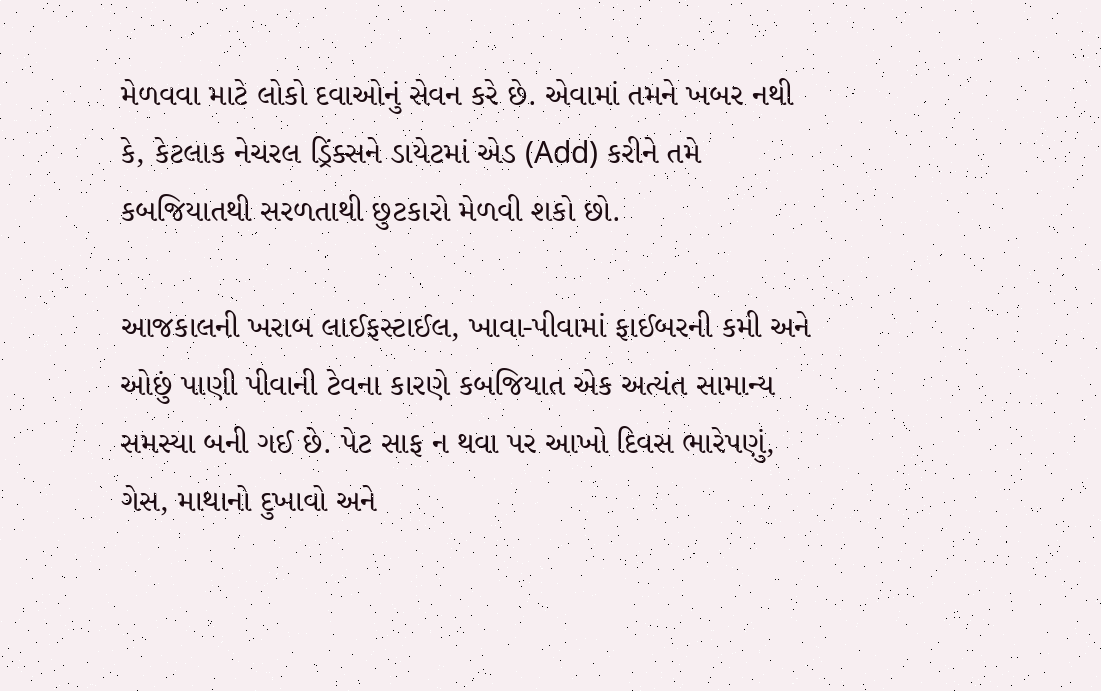મેળવવા માટે લોકો દવાઓનું સેવન કરે છે. એવામાં તમને ખબર નથી કે, કેટલાક નેચરલ ડ્રિંક્સને ડાયેટમાં એડ (Add) કરીને તમે કબજિયાતથી સરળતાથી છુટકારો મેળવી શકો છો.

આજકાલની ખરાબ લાઈફસ્ટાઈલ, ખાવા-પીવામાં ફાઈબરની કમી અને ઓછું પાણી પીવાની ટેવના કારણે કબજિયાત એક અત્યંત સામાન્ય સમસ્યા બની ગઈ છે. પેટ સાફ ન થવા પર આખો દિવસ ભારેપણું, ગેસ, માથાનો દુખાવો અને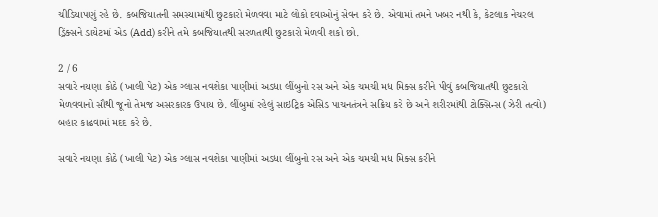ચીડિયાપણું રહે છે. કબજિયાતની સમસ્યામાંથી છુટકારો મેળવવા માટે લોકો દવાઓનું સેવન કરે છે. એવામાં તમને ખબર નથી કે, કેટલાક નેચરલ ડ્રિંક્સને ડાયેટમાં એડ (Add) કરીને તમે કબજિયાતથી સરળતાથી છુટકારો મેળવી શકો છો.

2 / 6
સવારે નયણા કોઠે (ખાલી પેટ) એક ગ્લાસ નવશેકા પાણીમાં અડધા લીંબુનો રસ અને એક ચમચી મધ મિક્સ કરીને પીવું કબજિયાતથી છુટકારો મેળવવાનો સૌથી જૂનો તેમજ અસરકારક ઉપાય છે. લીંબુમાં રહેલું સાઇટ્રિક એસિડ પાચનતંત્રને સક્રિય કરે છે અને શરીરમાંથી ટોક્સિન્સ (ઝેરી તત્વો) બહાર કાઢવામાં મદદ કરે છે.

સવારે નયણા કોઠે (ખાલી પેટ) એક ગ્લાસ નવશેકા પાણીમાં અડધા લીંબુનો રસ અને એક ચમચી મધ મિક્સ કરીને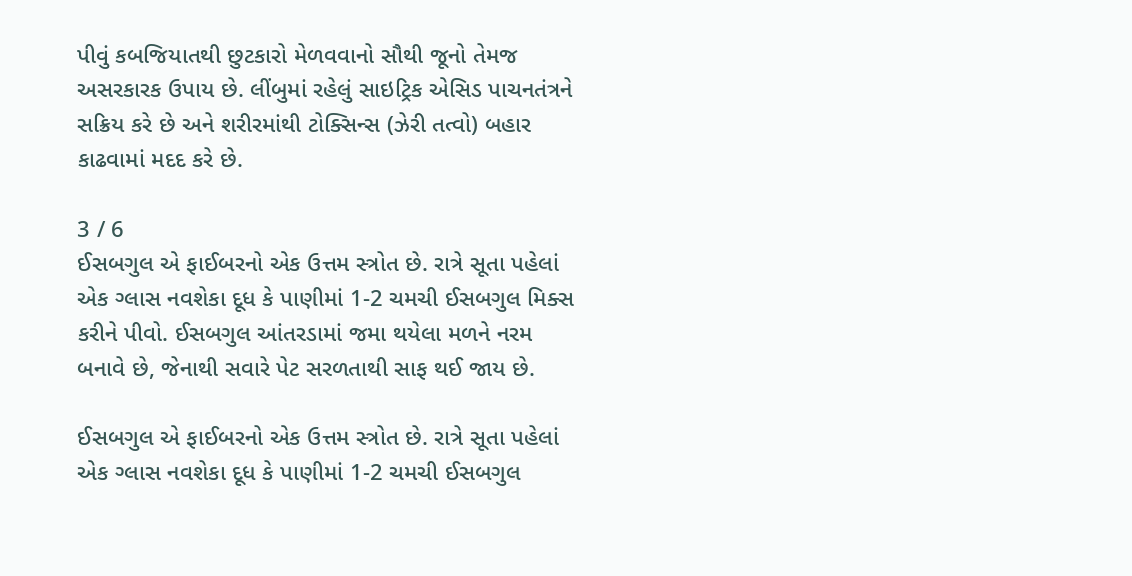પીવું કબજિયાતથી છુટકારો મેળવવાનો સૌથી જૂનો તેમજ અસરકારક ઉપાય છે. લીંબુમાં રહેલું સાઇટ્રિક એસિડ પાચનતંત્રને સક્રિય કરે છે અને શરીરમાંથી ટોક્સિન્સ (ઝેરી તત્વો) બહાર કાઢવામાં મદદ કરે છે.

3 / 6
ઈસબગુલ એ ફાઈબરનો એક ઉત્તમ સ્ત્રોત છે. રાત્રે સૂતા પહેલાં એક ગ્લાસ નવશેકા દૂધ કે પાણીમાં 1-2 ચમચી ઈસબગુલ મિક્સ કરીને પીવો. ઈસબગુલ આંતરડામાં જમા થયેલા મળને નરમ બનાવે છે, જેનાથી સવારે પેટ સરળતાથી સાફ થઈ જાય છે.

ઈસબગુલ એ ફાઈબરનો એક ઉત્તમ સ્ત્રોત છે. રાત્રે સૂતા પહેલાં એક ગ્લાસ નવશેકા દૂધ કે પાણીમાં 1-2 ચમચી ઈસબગુલ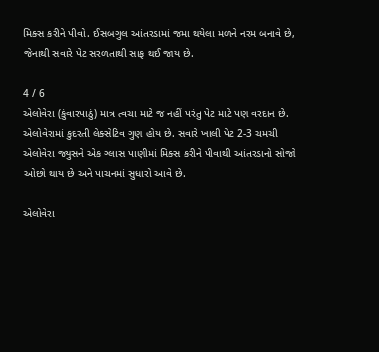મિક્સ કરીને પીવો. ઈસબગુલ આંતરડામાં જમા થયેલા મળને નરમ બનાવે છે, જેનાથી સવારે પેટ સરળતાથી સાફ થઈ જાય છે.

4 / 6
એલોવેરા (કુંવારપાઠું) માત્ર ત્વચા માટે જ નહીં પરંતુ પેટ માટે પણ વરદાન છે. એલોવેરામાં કુદરતી લેક્સેટિવ ગુણ હોય છે. સવારે ખાલી પેટ 2-3 ચમચી એલોવેરા જ્યુસને એક ગ્લાસ પાણીમાં મિક્સ કરીને પીવાથી આંતરડાનો સોજો ઓછો થાય છે અને પાચનમાં સુધારો આવે છે.

એલોવેરા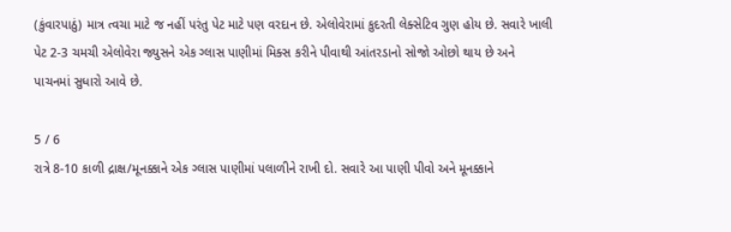(કુંવારપાઠું) માત્ર ત્વચા માટે જ નહીં પરંતુ પેટ માટે પણ વરદાન છે. એલોવેરામાં કુદરતી લેક્સેટિવ ગુણ હોય છે. સવારે ખાલી પેટ 2-3 ચમચી એલોવેરા જ્યુસને એક ગ્લાસ પાણીમાં મિક્સ કરીને પીવાથી આંતરડાનો સોજો ઓછો થાય છે અને પાચનમાં સુધારો આવે છે.

5 / 6
રાત્રે 8-10 કાળી દ્રાક્ષ/મૂનક્કાને એક ગ્લાસ પાણીમાં પલાળીને રાખી દો. સવારે આ પાણી પીવો અને મૂનક્કાને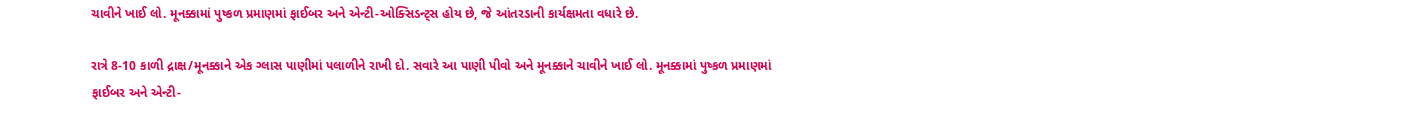ચાવીને ખાઈ લો. મૂનક્કામાં પુષ્કળ પ્રમાણમાં ફાઈબર અને એન્ટી-ઓક્સિડન્ટ્સ હોય છે, જે આંતરડાની કાર્યક્ષમતા વધારે છે.

રાત્રે 8-10 કાળી દ્રાક્ષ/મૂનક્કાને એક ગ્લાસ પાણીમાં પલાળીને રાખી દો. સવારે આ પાણી પીવો અને મૂનક્કાને ચાવીને ખાઈ લો. મૂનક્કામાં પુષ્કળ પ્રમાણમાં ફાઈબર અને એન્ટી-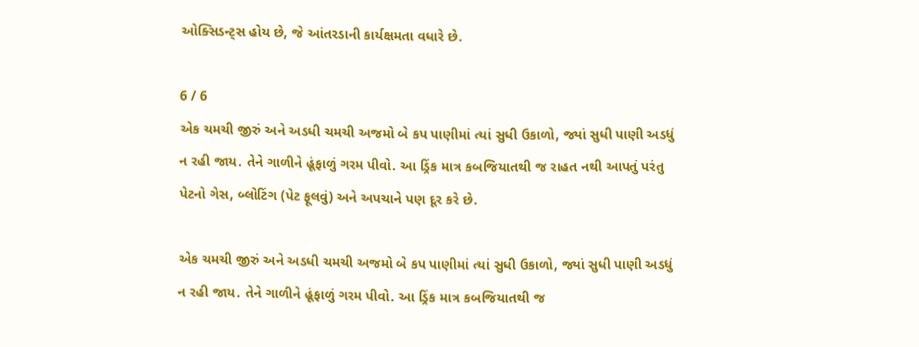ઓક્સિડન્ટ્સ હોય છે, જે આંતરડાની કાર્યક્ષમતા વધારે છે.

6 / 6
એક ચમચી જીરું અને અડધી ચમચી અજમો બે કપ પાણીમાં ત્યાં સુધી ઉકાળો, જ્યાં સુધી પાણી અડધું ન રહી જાય. તેને ગાળીને હૂંફાળું ગરમ પીવો. આ ડ્રિંક માત્ર કબજિયાતથી જ રાહત નથી આપતું પરંતુ પેટનો ગેસ, બ્લોટિંગ (પેટ ફૂલવું) અને અપચાને પણ દૂર કરે છે.

એક ચમચી જીરું અને અડધી ચમચી અજમો બે કપ પાણીમાં ત્યાં સુધી ઉકાળો, જ્યાં સુધી પાણી અડધું ન રહી જાય. તેને ગાળીને હૂંફાળું ગરમ પીવો. આ ડ્રિંક માત્ર કબજિયાતથી જ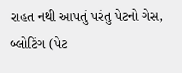રાહત નથી આપતું પરંતુ પેટનો ગેસ, બ્લોટિંગ (પેટ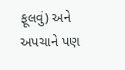ફૂલવું) અને અપચાને પણ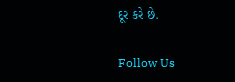દૂર કરે છે.

Follow Us